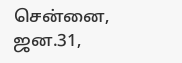சென்னை, ஜன.31,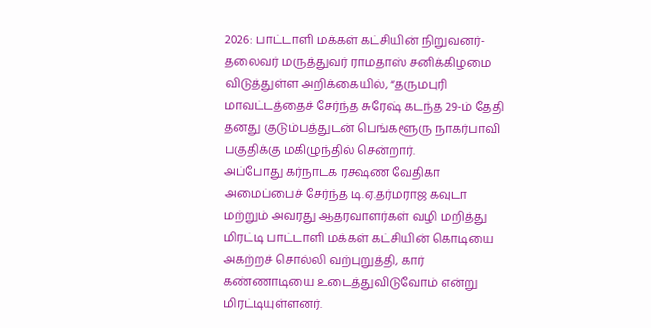2026: பாட்டாளி மக்கள் கட்சியின் நிறுவனர்-தலைவர் மருத்துவர் ராமதாஸ் சனிக்கிழமை விடுத்துள்ள அறிக்கையில், “தருமபுரி மாவட்டத்தைச் சேர்ந்த சுரேஷ் கடந்த 29-ம் தேதி தனது குடும்பத்துடன் பெங்களூரு நாகர்பாவி பகுதிக்கு மகிழுந்தில் சென்றார்.
அப்போது கர்நாடக ரக்ஷண வேதிகா அமைப்பைச் சேர்ந்த டி.ஏ.தர்மராஜ கவுடா மற்றும் அவரது ஆதரவாளர்கள் வழி மறித்து மிரட்டி பாட்டாளி மக்கள் கட்சியின் கொடியை அகற்றச் சொல்லி வற்புறுத்தி, கார் கண்ணாடியை உடைத்துவிடுவோம் என்று மிரட்டியுள்ளனர்.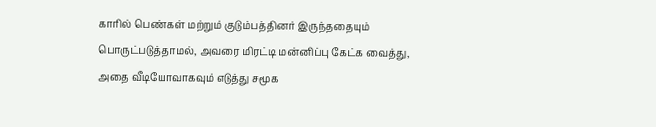காரில் பெண்கள் மற்றும் குடும்பத்தினர் இருந்ததையும் பொருட்படுத்தாமல், அவரை மிரட்டி மன்னிப்பு கேட்க வைத்து, அதை வீடியோவாகவும் எடுத்து சமூக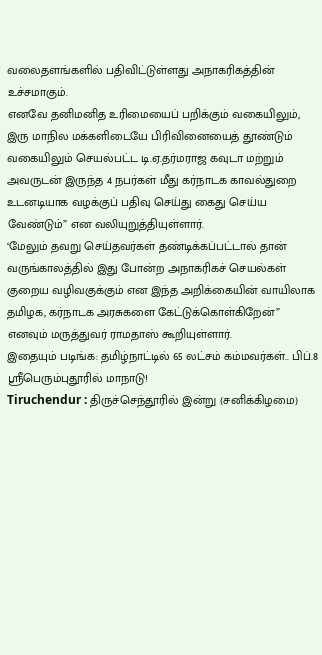வலைதளங்களில் பதிவிட்டுள்ளது அநாகரிகத்தின் உச்சமாகும்.
எனவே தனிமனித உரிமையைப் பறிக்கும் வகையிலும், இரு மாநில மக்களிடையே பிரிவினையைத் தூண்டும் வகையிலும் செயல்பட்ட டி.ஏ.தர்மராஜ கவுடா மற்றும் அவருடன் இருந்த 4 நபர்கள் மீது கர்நாடக காவல்துறை உடனடியாக வழக்குப் பதிவு செய்து கைது செய்ய வேண்டும்” என வலியுறுத்தியுள்ளார்.
‘மேலும் தவறு செய்தவர்கள் தண்டிக்கப்பட்டால் தான் வருங்காலத்தில் இது போன்ற அநாகரிகச் செயல்கள் குறைய வழிவகுக்கும் என இந்த அறிக்கையின் வாயிலாக தமிழக, கர்நாடக அரசுகளை கேட்டுக்கொள்கிறேன்” எனவும் மருத்துவர் ராமதாஸ் கூறியுள்ளார்.
இதையும் படிங்க: தமிழ்நாட்டில் 65 லட்சம் கம்மவர்கள்.. பிப்.8 ஸ்ரீபெரும்புதூரில் மாநாடு!
Tiruchendur : திருச்செந்தூரில் இன்று (சனிக்கிழமை)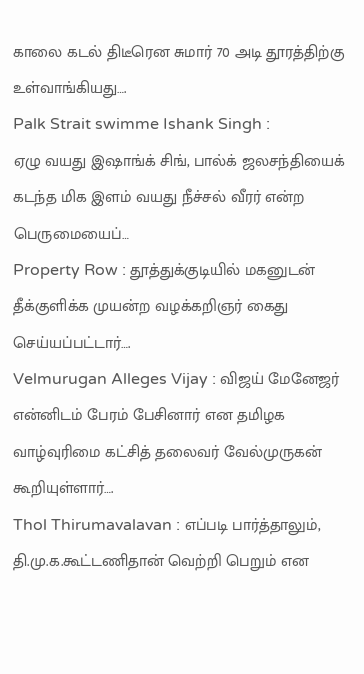காலை கடல் திடீரென சுமார் 70 அடி தூரத்திற்கு உள்வாங்கியது….
Palk Strait swimme Ishank Singh :
ஏழு வயது இஷாங்க் சிங், பால்க் ஜலசந்தியைக் கடந்த மிக இளம் வயது நீச்சல் வீரர் என்ற பெருமையைப்…
Property Row : தூத்துக்குடியில் மகனுடன் தீக்குளிக்க முயன்ற வழக்கறிஞர் கைது செய்யப்பட்டார்….
Velmurugan Alleges Vijay : விஜய் மேனேஜர் என்னிடம் பேரம் பேசினார் என தமிழக வாழ்வுரிமை கட்சித் தலைவர் வேல்முருகன் கூறியுள்ளார்….
Thol Thirumavalavan : எப்படி பார்த்தாலும், தி.மு.க.கூட்டணிதான் வெற்றி பெறும் என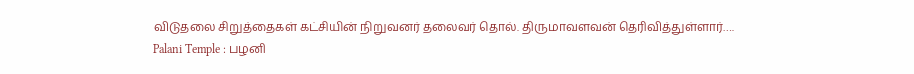விடுதலை சிறுத்தைகள் கட்சியின் நிறுவனர் தலைவர் தொல். திருமாவளவன் தெரிவித்துள்ளார்….
Palani Temple : பழனி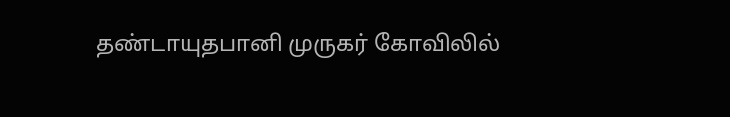தண்டாயுதபானி முருகர் கோவிலில்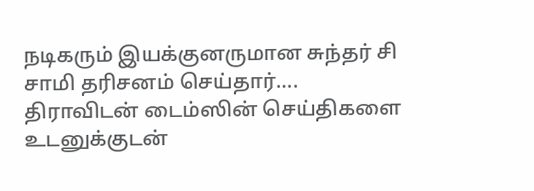நடிகரும் இயக்குனருமான சுந்தர் சி சாமி தரிசனம் செய்தார்….
திராவிடன் டைம்ஸின் செய்திகளை உடனுக்குடன்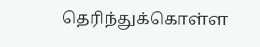தெரிந்துக்கொள்ள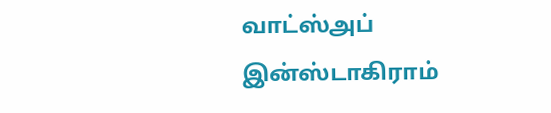வாட்ஸ்அப்
இன்ஸ்டாகிராம்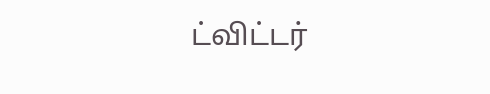ட்விட்டர்